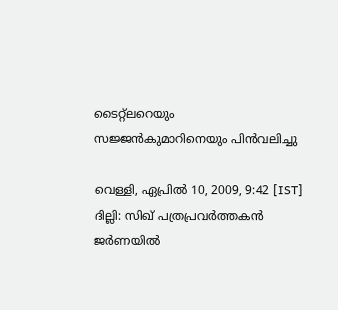ടൈറ്റ്‌ലറെയും സജ്ജന്‍കുമാറിനെയും പിന്‍വലിച്ചു

വെള്ളി, ഏപ്രില്‍ 10, 2009, 9:42 [IST]
ദില്ലി: സിഖ്‌ പത്രപ്രവര്‍ത്തകന്‍ ജര്‍ണയില്‍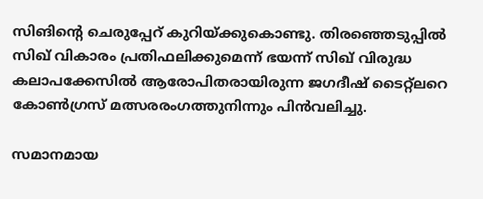സിങിന്റെ ചെരുപ്പേറ്‌ കുറിയ്‌ക്കുകൊണ്ടു. തിരഞ്ഞെടുപ്പില്‍ സിഖ്‌ വികാരം പ്രതിഫലിക്കുമെന്ന്‌ ഭയന്ന്‌ സിഖ്‌ വിരുദ്ധ കലാപക്കേസില്‍ ആരോപിതരായിരുന്ന ജഗദീഷ്‌ ടൈറ്റ്‌ലറെ കോണ്‍ഗ്രസ്‌ മത്സരരംഗത്തുനിന്നും പിന്‍വലിച്ചു.

സമാനമായ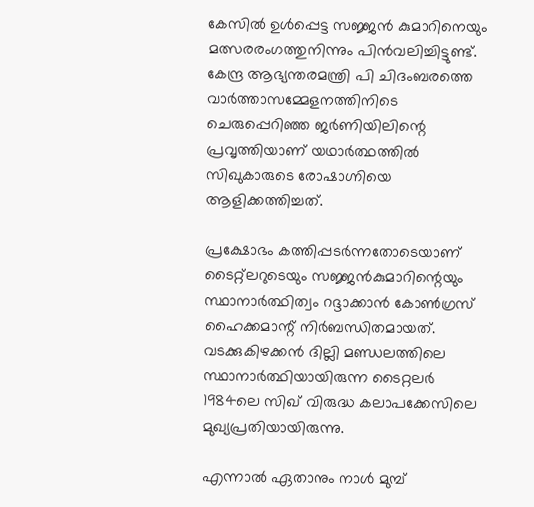കേസില്‍ ഉള്‍പ്പെട്ട സജ്ജന്‍ കുമാറിനെയും മത്സരരംഗത്തുനിന്നും പിന്‍വലിച്ചിട്ടുണ്ട്‌. കേന്ദ്ര ആഭ്യന്തരമന്ത്രി പി ചിദംബരത്തെ വാര്‍ത്താസമ്മേളനത്തിനിടെ ചെരുപ്പെറിഞ്ഞ ജര്‍ണിയിലിന്റെ പ്രവൃത്തിയാണ്‌ യഥാര്‍ത്ഥത്തില്‍ സിഖുകാരുടെ രോഷാഗ്നിയെ ആളിക്കത്തിച്ചത്‌.

പ്രക്ഷോഭം കത്തിപ്പടര്‍ന്നതോടെയാണ്‌ ടൈറ്റ്‌ലറുടെയും സജ്ജന്‍കുമാറിന്റെയും സ്ഥാനാര്‍ത്ഥിത്വം റദ്ദാക്കാന്‍ കോണ്‍ഗ്രസ്‌ ഹൈക്കമാന്റ്‌ നിര്‍ബന്ധിതമായത്‌. വടക്കുകിഴക്കന്‍ ദില്ലി മണ്ഡലത്തിലെ സ്ഥാനാര്‍ത്ഥിയായിരുന്ന ടൈറ്റലര്‍ 1984ലെ സിഖ്‌ വിരുദ്ധ കലാപക്കേസിലെ മുഖ്യപ്രതിയായിരുന്നു.

എന്നാല്‍ ഏതാനും നാള്‍ മുമ്പ്‌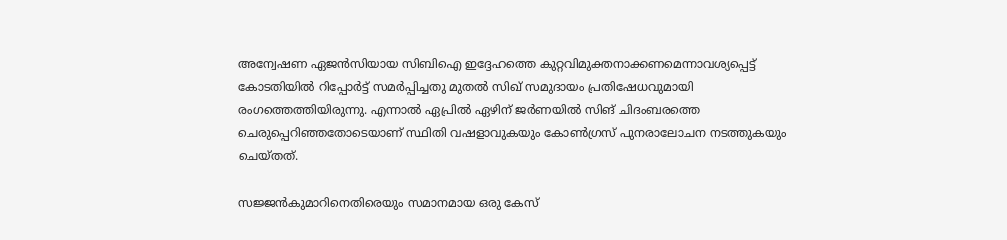അന്വേഷണ ഏജന്‍സിയായ സിബിഐ ഇദ്ദേഹത്തെ കുറ്റവിമുക്തനാക്കണമെന്നാവശ്യപ്പെട്ട്‌ കോടതിയില്‍ റിപ്പോര്‍ട്ട്‌ സമര്‍പ്പിച്ചതു മുതല്‍ സിഖ്‌ സമുദായം പ്രതിഷേധവുമായി രംഗത്തെത്തിയിരുന്നു. എന്നാല്‍ ഏപ്രില്‍ ഏഴിന്‌ ജര്‍ണയില്‍ സിങ്‌ ചിദംബരത്തെ ചെരുപ്പെറിഞ്ഞതോടെയാണ്‌ സ്ഥിതി വഷളാവുകയും കോണ്‍ഗ്രസ്‌ പുനരാലോചന നടത്തുകയും ചെയ്‌തത്‌.

സജ്ജന്‍കുമാറിനെതിരെയും സമാനമായ ഒരു കേസ്‌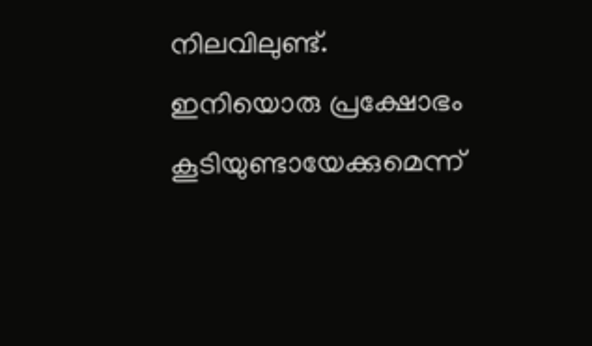നിലവിലുണ്ട്‌. ഇനിയൊരു പ്രക്ഷോഭം കൂടിയുണ്ടായേക്കുമെന്ന്‌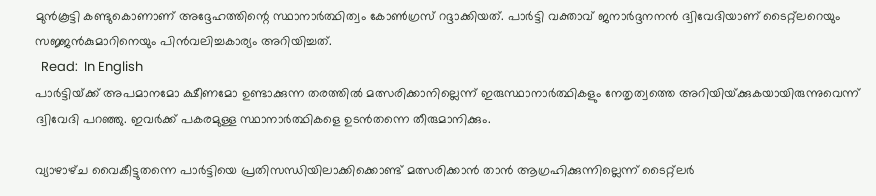മുന്‍കൂട്ടി കണ്ടുകൊണാണ്‌ അദ്ദേഹത്തിന്റെ സ്ഥാനാര്‍ത്ഥിത്വം കോണ്‍ഗ്രസ്‌ റദ്ദാക്കിയത്‌. പാര്‍ട്ടി വക്താവ്‌ ജനാര്‍ദ്ദനനന്‍ ദ്വിവേദിയാണ്‌ ടൈറ്റ്‌ലറെയും സജ്ജന്‍കുമാറിനെയും പിന്‍വലിച്ചകാര്യം അറിയിച്ചത്‌.
  Read:  In English
പാര്‍ട്ടിയ്‌ക്ക്‌‌ അപമാനമോ ക്ഷീണമോ ഉണ്ടാക്കുന്ന തരത്തില്‍ മത്സരിക്കാനില്ലെന്ന്‌ ഇരുസ്ഥാനാര്‍ത്ഥികളും നേതൃത്വത്തെ അറിയിയ്‌ക്കുകയായിരുന്നുവെന്ന്‌ ദ്വിവേദി പറഞ്ഞു. ഇവര്‍ക്ക്‌ പകരമുള്ള സ്ഥാനാര്‍ത്ഥികളെ ഉടന്‍തന്നെ തീരുമാനിക്കും.

വ്യാഴാഴ്‌ച വൈകീട്ടുതന്നെ പാര്‍ട്ടിയെ പ്രതിസന്ധിയിലാക്കിക്കൊണ്ട്‌ മത്സരിക്കാന്‍ താന്‍ ആഗ്രഹിക്കുന്നില്ലെന്ന്‌ ടൈറ്റ്‌ലര്‍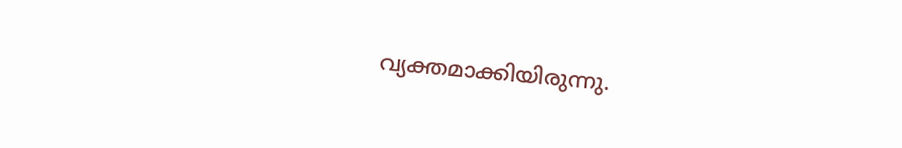വ്യക്തമാക്കിയിരുന്നു.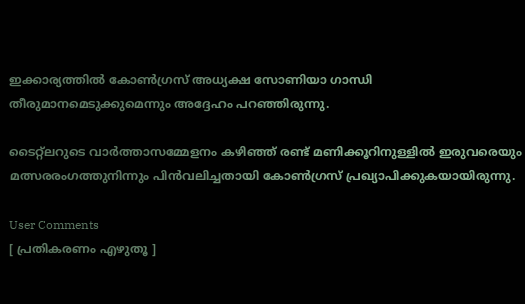ഇക്കാര്യത്തില്‍ കോണ്‍ഗ്രസ്‌ അധ്യക്ഷ സോണിയാ ഗാന്ധി തീരുമാനമെടുക്കുമെന്നും അദ്ദേഹം പറഞ്ഞിരുന്നു.

ടൈറ്റ്‌ലറുടെ വാര്‍ത്താസമ്മേളനം കഴിഞ്ഞ്‌ രണ്ട്‌ മണിക്കൂറിനുള്ളില്‍ ഇരുവരെയും മത്സരരംഗത്തുനിന്നും പിന്‍വലിച്ചതായി കോണ്‍ഗ്രസ്‌ പ്രഖ്യാപിക്കുകയായിരുന്നു.

User Comments
[ പ്രതികരണം എഴുതൂ ]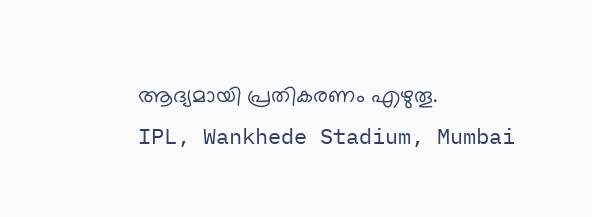ആദ്യമായി പ്രതികരണം എഴുതൂ.
IPL, Wankhede Stadium, Mumbai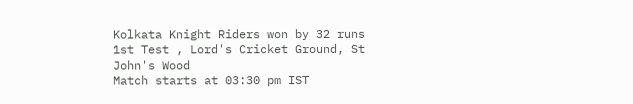Kolkata Knight Riders won by 32 runs
1st Test , Lord's Cricket Ground, St John's Wood
Match starts at 03:30 pm IST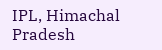IPL, Himachal Pradesh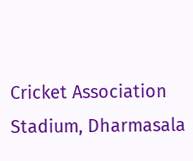Cricket Association Stadium, Dharmasala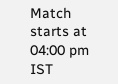Match starts at 04:00 pm IST